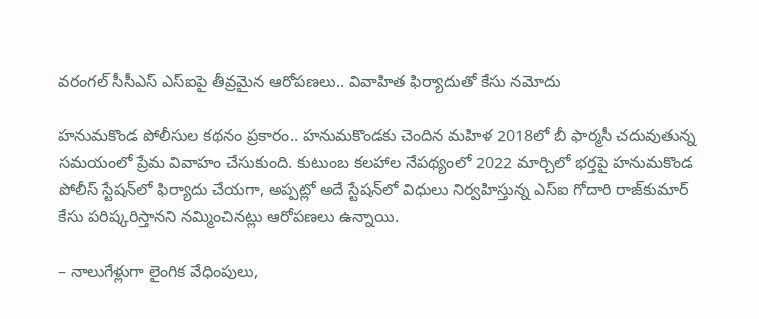వరంగల్ సీసీఎస్ ఎస్ఐపై తీవ్రమైన ఆరోపణలు.. వివాహిత ఫిర్యాదుతో కేసు నమోదు

హనుమకొండ పోలీసుల కథనం ప్రకారం.. హనుమకొండకు చెందిన మహిళ 2018లో బీ ఫార్మసీ చదువుతున్న సమయంలో ప్రేమ వివాహం చేసుకుంది. కుటుంబ కలహాల నేపథ్యంలో 2022 మార్చిలో భర్తపై హనుమకొండ పోలీస్ స్టేషన్‌లో ఫిర్యాదు చేయగా, అప్పట్లో అదే స్టేషన్‌లో విధులు నిర్వహిస్తున్న ఎస్ఐ గోదారి రాజ్‌కుమార్ కేసు పరిష్కరిస్తానని నమ్మించినట్లు ఆరోపణలు ఉన్నాయి.

– నాలుగేళ్లుగా లైంగిక వేధింపులు,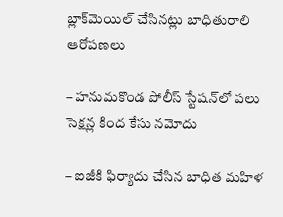బ్లాక్‌మెయిల్ చేసినట్లు బాధితురాలి ఆరోపణలు

– హనుమకొండ పోలీస్ స్టేషన్‌లో పలు సెక్షన్ల కింద కేసు నమోదు

– ఐజీకి ఫిర్యాదు చేసిన బాధిత మహిళ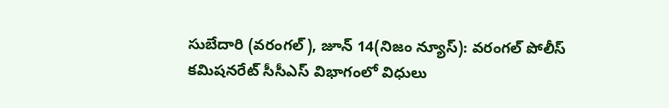సుబేదారి (వరంగల్), జూన్ 14(నిజం న్యూస్): వరంగల్ పోలీస్ కమిషనరేట్ సీసీఎస్ విభాగంలో విధులు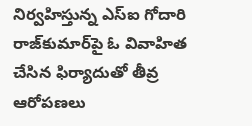నిర్వహిస్తున్న ఎస్ఐ గోదారి రాజ్‌కుమార్‌పై ఓ వివాహిత చేసిన ఫిర్యాదుతో తీవ్ర ఆరోపణలు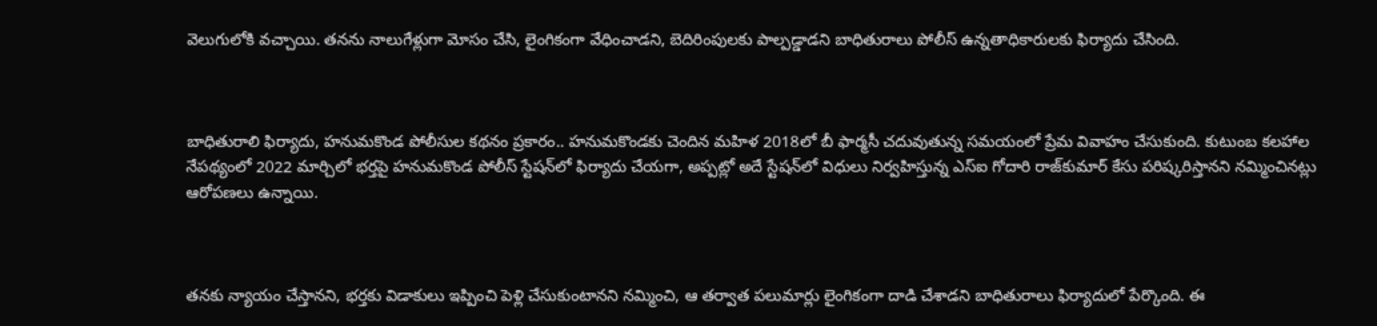వెలుగులోకి వచ్చాయి. తనను నాలుగేళ్లుగా మోసం చేసి, లైంగికంగా వేధించాడని, బెదిరింపులకు పాల్పడ్డాడని బాధితురాలు పోలీస్ ఉన్నతాధికారులకు ఫిర్యాదు చేసింది.



బాధితురాలి ఫిర్యాదు, హనుమకొండ పోలీసుల కథనం ప్రకారం.. హనుమకొండకు చెందిన మహిళ 2018లో బీ ఫార్మసీ చదువుతున్న సమయంలో ప్రేమ వివాహం చేసుకుంది. కుటుంబ కలహాల నేపథ్యంలో 2022 మార్చిలో భర్తపై హనుమకొండ పోలీస్ స్టేషన్‌లో ఫిర్యాదు చేయగా, అప్పట్లో అదే స్టేషన్‌లో విధులు నిర్వహిస్తున్న ఎస్ఐ గోదారి రాజ్‌కుమార్ కేసు పరిష్కరిస్తానని నమ్మించినట్లు ఆరోపణలు ఉన్నాయి.



తనకు న్యాయం చేస్తానని, భర్తకు విడాకులు ఇప్పించి పెళ్లి చేసుకుంటానని నమ్మించి, ఆ తర్వాత పలుమార్లు లైంగికంగా దాడి చేశాడని బాధితురాలు ఫిర్యాదులో పేర్కొంది. ఈ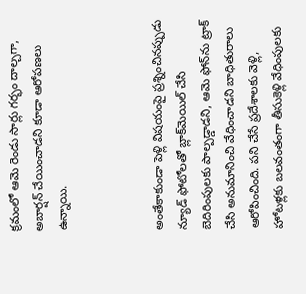క్రమంలో ఆమె రెండు సార్లు గర్భం దాల్చగా, అబార్షన్ చేయించాడని కూడా ఆరోపణలు ఉన్నాయి.



అంతేకాకుండా పెళ్లి విషయంపై ప్రశ్నించినప్పుడు న్యూడ్ ఫోటోలతో బ్లాక్‌మెయిల్ చేసి బెదిరింపులకు పాల్పడ్డాడని, ఆమె ఫోన్‌ను ట్రాక్ చేసి అనుమానించి వేధించాడని బాధితురాలు ఆరోపించింది. పని చేసే ప్రదేశాలకు వెళ్లి, హోటళ్లకు బలవంతంగా తీసుకెళ్లి వేధింపులకు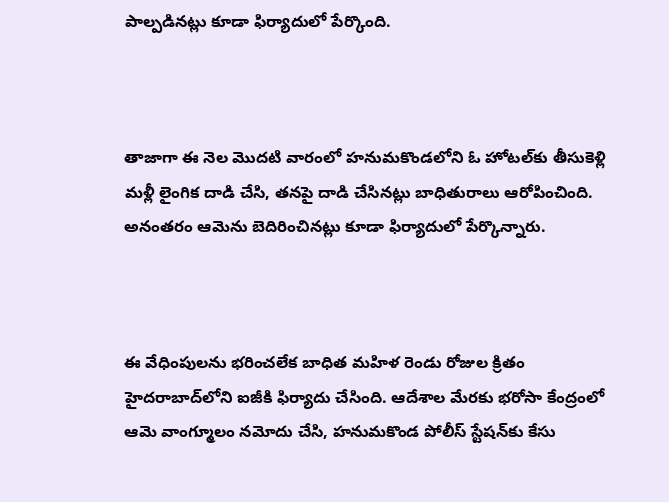పాల్పడినట్లు కూడా ఫిర్యాదులో పేర్కొంది.



తాజాగా ఈ నెల మొదటి వారంలో హనుమకొండలోని ఓ హోటల్‌కు తీసుకెళ్లి మళ్లీ లైంగిక దాడి చేసి, తనపై దాడి చేసినట్లు బాధితురాలు ఆరోపించింది. అనంతరం ఆమెను బెదిరించినట్లు కూడా ఫిర్యాదులో పేర్కొన్నారు.



ఈ వేధింపులను భరించలేక బాధిత మహిళ రెండు రోజుల క్రితం హైదరాబాద్‌లోని ఐజీకి ఫిర్యాదు చేసింది. ఆదేశాల మేరకు భరోసా కేంద్రంలో ఆమె వాంగ్మూలం నమోదు చేసి, హనుమకొండ పోలీస్ స్టేషన్‌కు కేసు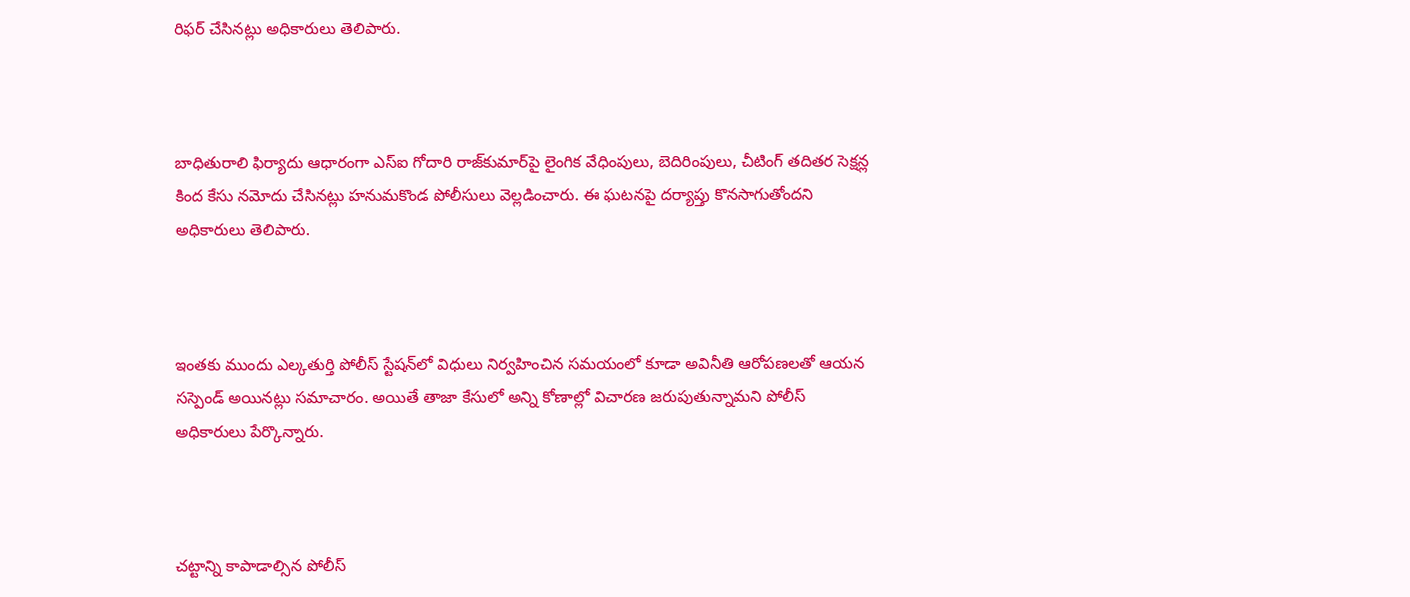రిఫర్ చేసినట్లు అధికారులు తెలిపారు.



బాధితురాలి ఫిర్యాదు ఆధారంగా ఎస్ఐ గోదారి రాజ్‌కుమార్‌పై లైంగిక వేధింపులు, బెదిరింపులు, చీటింగ్ తదితర సెక్షన్ల కింద కేసు నమోదు చేసినట్లు హనుమకొండ పోలీసులు వెల్లడించారు. ఈ ఘటనపై దర్యాప్తు కొనసాగుతోందని అధికారులు తెలిపారు.



ఇంతకు ముందు ఎల్కతుర్తి పోలీస్ స్టేషన్‌లో విధులు నిర్వహించిన సమయంలో కూడా అవినీతి ఆరోపణలతో ఆయన సస్పెండ్ అయినట్లు సమాచారం. అయితే తాజా కేసులో అన్ని కోణాల్లో విచారణ జరుపుతున్నామని పోలీస్ అధికారులు పేర్కొన్నారు.



చట్టాన్ని కాపాడాల్సిన పోలీస్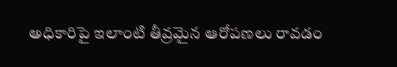అధికారిపై ఇలాంటి తీవ్రమైన ఆరోపణలు రావడం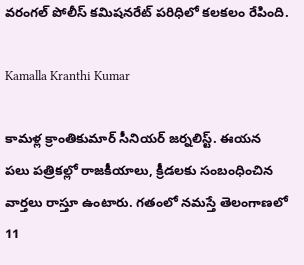వరంగల్ పోలీస్ కమిషనరేట్ పరిధిలో కలకలం రేపింది.

Kamalla Kranthi Kumar

కామళ్ల క్రాంతికుమార్ సీనియర్ జర్నలిస్ట్. ఈయన పలు పత్రికల్లో రాజకీయాలు, క్రీడలకు సంబంధించిన వార్తలు రాస్తూ ఉంటారు. గతంలో నమస్తే తెలంగాణలో 11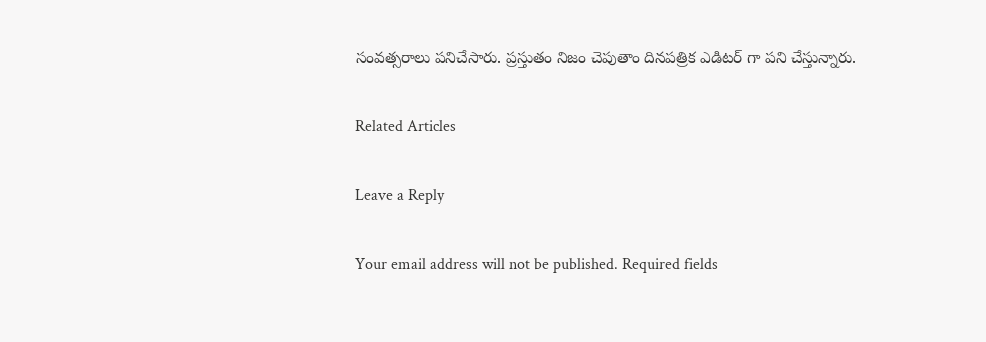సంవత్సరాలు పనిచేసారు. ప్రస్తుతం నిజం చెపుతాం దినపత్రిక ఎడిటర్ గా పని చేస్తున్నారు.

Related Articles

Leave a Reply

Your email address will not be published. Required fields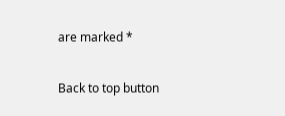are marked *

Back to top button